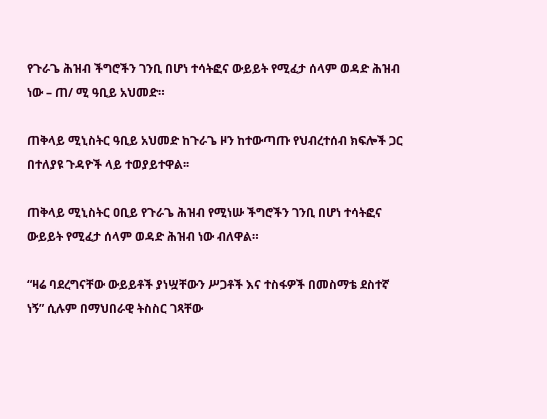የጉራጌ ሕዝብ ችግሮችን ገንቢ በሆነ ተሳትፎና ውይይት የሚፈታ ሰላም ወዳድ ሕዝብ ነው – ጠ/ ሚ ዓቢይ አህመድ።

ጠቅላይ ሚኒስትር ዓቢይ አህመድ ከጉራጌ ዞን ከተውጣጡ የህብረተሰብ ክፍሎች ጋር በተለያዩ ጉዳዮች ላይ ተወያይተዋል፡፡

ጠቅላይ ሚኒስትር ዐቢይ የጉራጌ ሕዝብ የሚነሡ ችግሮችን ገንቢ በሆነ ተሳትፎና ውይይት የሚፈታ ሰላም ወዳድ ሕዝብ ነው ብለዋል።

“ዛሬ ባደረግናቸው ውይይቶች ያነሧቸውን ሥጋቶች እና ተስፋዎች በመስማቴ ደስተኛ ነኝ” ሲሉም በማህበራዊ ትስስር ገጻቸው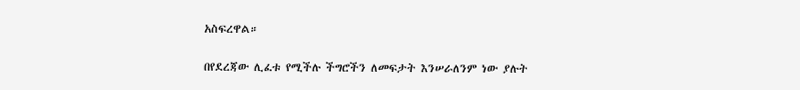አስፍረዋል።

በየደረጃው ሊፈቱ የሚችሉ ችግሮችን ለመፍታት እንሠራለንም ነው ያሉት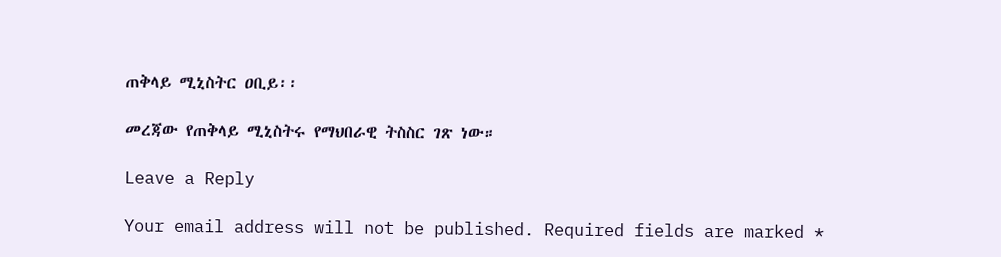ጠቅላይ ሚኒስትር ዐቢይ፡፡

መረጃው የጠቅላይ ሚኒስትሩ የማህበራዊ ትስስር ገጽ ነው።

Leave a Reply

Your email address will not be published. Required fields are marked *